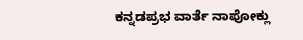ಕನ್ನಡಪ್ರಭ ವಾರ್ತೆ ನಾಪೋಕ್ಲು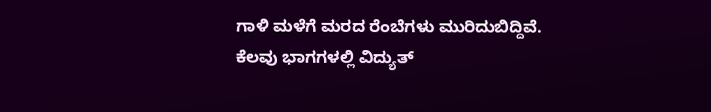ಗಾಳಿ ಮಳೆಗೆ ಮರದ ರೆಂಬೆಗಳು ಮುರಿದುಬಿದ್ದಿವೆ. ಕೆಲವು ಭಾಗಗಳಲ್ಲಿ ವಿದ್ಯುತ್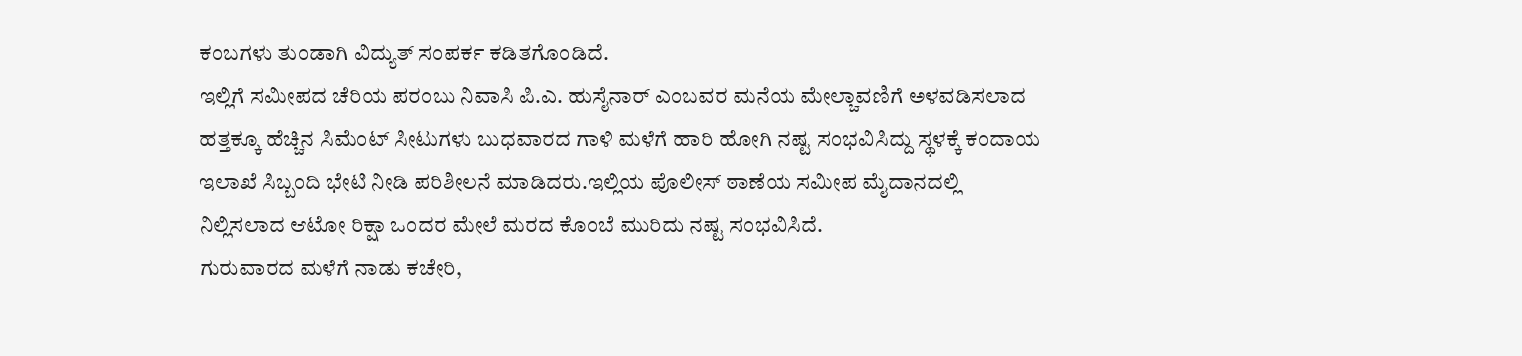ಕಂಬಗಳು ತುಂಡಾಗಿ ವಿದ್ಯುತ್ ಸಂಪರ್ಕ ಕಡಿತಗೊಂಡಿದೆ.
ಇಲ್ಲಿಗೆ ಸಮೀಪದ ಚೆರಿಯ ಪರಂಬು ನಿವಾಸಿ ಪಿ.ಎ. ಹುಸೈನಾರ್ ಎಂಬವರ ಮನೆಯ ಮೇಲ್ಚಾವಣಿಗೆ ಅಳವಡಿಸಲಾದ ಹತ್ತಕ್ಕೂ ಹೆಚ್ಚಿನ ಸಿಮೆಂಟ್ ಸೀಟುಗಳು ಬುಧವಾರದ ಗಾಳಿ ಮಳೆಗೆ ಹಾರಿ ಹೋಗಿ ನಷ್ಟ ಸಂಭವಿಸಿದ್ದು ಸ್ಥಳಕ್ಕೆ ಕಂದಾಯ ಇಲಾಖೆ ಸಿಬ್ಬಂದಿ ಭೇಟಿ ನೀಡಿ ಪರಿಶೀಲನೆ ಮಾಡಿದರು.ಇಲ್ಲಿಯ ಪೊಲೀಸ್ ಠಾಣೆಯ ಸಮೀಪ ಮೈದಾನದಲ್ಲಿ ನಿಲ್ಲಿಸಲಾದ ಆಟೋ ರಿಕ್ಷಾ ಒಂದರ ಮೇಲೆ ಮರದ ಕೊಂಬೆ ಮುರಿದು ನಷ್ಟ ಸಂಭವಿಸಿದೆ.
ಗುರುವಾರದ ಮಳೆಗೆ ನಾಡು ಕಚೇರಿ,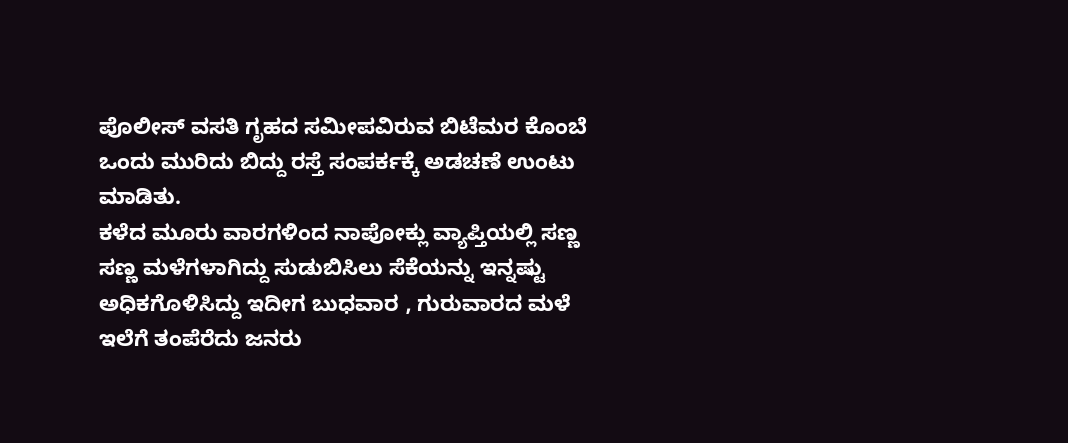ಪೊಲೀಸ್ ವಸತಿ ಗೃಹದ ಸಮೀಪವಿರುವ ಬಿಟೆಮರ ಕೊಂಬೆ ಒಂದು ಮುರಿದು ಬಿದ್ದು ರಸ್ತೆ ಸಂಪರ್ಕಕ್ಕೆ ಅಡಚಣೆ ಉಂಟು ಮಾಡಿತು.
ಕಳೆದ ಮೂರು ವಾರಗಳಿಂದ ನಾಪೋಕ್ಲು ವ್ಯಾಪ್ತಿಯಲ್ಲಿ ಸಣ್ಣ ಸಣ್ಣ ಮಳೆಗಳಾಗಿದ್ದು ಸುಡುಬಿಸಿಲು ಸೆಕೆಯನ್ನು ಇನ್ನಷ್ಟು ಅಧಿಕಗೊಳಿಸಿದ್ದು ಇದೀಗ ಬುಧವಾರ , ಗುರುವಾರದ ಮಳೆ ಇಲೆಗೆ ತಂಪೆರೆದು ಜನರು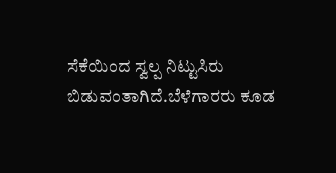ಸೆಕೆಯಿಂದ ಸ್ವಲ್ಪ ನಿಟ್ಟುಸಿರು ಬಿಡುವಂತಾಗಿದೆ.ಬೆಳೆಗಾರರು ಕೂಡ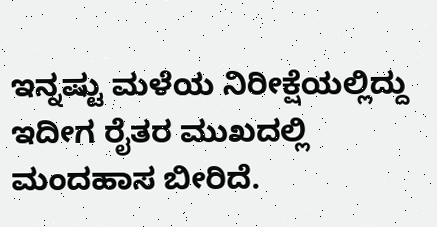ಇನ್ನಷ್ಟು ಮಳೆಯ ನಿರೀಕ್ಷೆಯಲ್ಲಿದ್ದು ಇದೀಗ ರೈತರ ಮುಖದಲ್ಲಿ ಮಂದಹಾಸ ಬೀರಿದೆ.